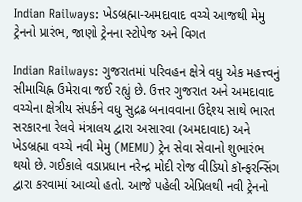Indian Railways: ખેડબ્રહ્મા-અમદાવાદ વચ્ચે આજથી મેમુ ટ્રેનનો પ્રારંભ, જાણો ટ્રેનના સ્ટોપેજ અને વિગત

Indian Railways: ગુજરાતમાં પરિવહન ક્ષેત્રે વધુ એક મહત્ત્વનું સીમાચિહ્ન ઉમેરાવા જઈ રહ્યું છે. ઉત્તર ગુજરાત અને અમદાવાદ વચ્ચેના ક્ષેત્રીય સંપર્કને વધુ સુદ્રઢ બનાવવાના ઉદ્દેશ્ય સાથે ભારત સરકારના રેલવે મંત્રાલય દ્વારા અસારવા (અમદાવાદ) અને ખેડબ્રહ્મા વચ્ચે નવી મેમુ (MEMU) ટ્રેન સેવા સેવાનો શુભારંભ થયો છે. ગઈકાલે વડાપ્રધાન નરેન્દ્ર મોદી રોજ વીડિયો કૉન્ફરન્સિંગ દ્વારા કરવામાં આવ્યો હતો. આજે પહેલી એપ્રિલથી નવી ટ્રેનનો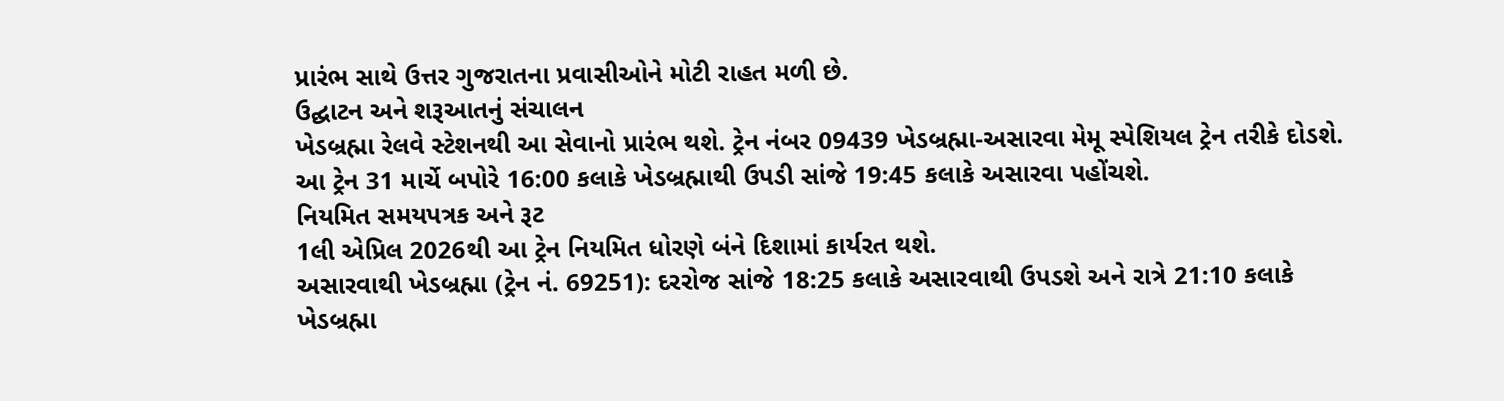પ્રારંભ સાથે ઉત્તર ગુજરાતના પ્રવાસીઓને મોટી રાહત મળી છે.
ઉદ્ઘાટન અને શરૂઆતનું સંચાલન
ખેડબ્રહ્મા રેલવે સ્ટેશનથી આ સેવાનો પ્રારંભ થશે. ટ્રેન નંબર 09439 ખેડબ્રહ્મા-અસારવા મેમૂ સ્પેશિયલ ટ્રેન તરીકે દોડશે. આ ટ્રેન 31 માર્ચે બપોરે 16:00 કલાકે ખેડબ્રહ્માથી ઉપડી સાંજે 19:45 કલાકે અસારવા પહોંચશે.
નિયમિત સમયપત્રક અને રૂટ
1લી એપ્રિલ 2026થી આ ટ્રેન નિયમિત ધોરણે બંને દિશામાં કાર્યરત થશે.
અસારવાથી ખેડબ્રહ્મા (ટ્રેન નં. 69251): દરરોજ સાંજે 18:25 કલાકે અસારવાથી ઉપડશે અને રાત્રે 21:10 કલાકે ખેડબ્રહ્મા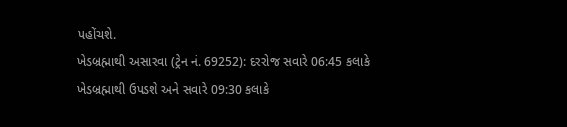પહોંચશે.
ખેડબ્રહ્માથી અસારવા (ટ્રેન નં. 69252): દરરોજ સવારે 06:45 કલાકે ખેડબ્રહ્માથી ઉપડશે અને સવારે 09:30 કલાકે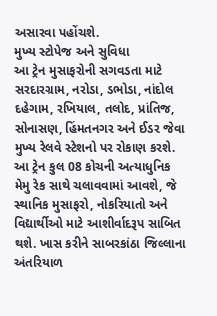અસારવા પહોંચશે.
મુખ્ય સ્ટોપેજ અને સુવિધા
આ ટ્રેન મુસાફરોની સગવડતા માટે સરદારગ્રામ, નરોડા, ડભોડા, નાંદોલ દહેગામ, રખિયાલ, તલોદ, પ્રાંતિજ, સોનાસણ, હિંમતનગર અને ઈડર જેવા મુખ્ય રેલવે સ્ટેશનો પર રોકાણ કરશે. આ ટ્રેન કુલ 08 કોચની અત્યાધુનિક મેમુ રેક સાથે ચલાવવામાં આવશે, જે સ્થાનિક મુસાફરો, નોકરિયાતો અને વિદ્યાર્થીઓ માટે આશીર્વાદરૂપ સાબિત થશે. ખાસ કરીને સાબરકાંઠા જિલ્લાના અંતરિયાળ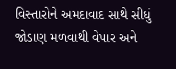વિસ્તારોને અમદાવાદ સાથે સીધું જોડાણ મળવાથી વેપાર અને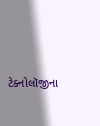ટેક્નોલૉજીના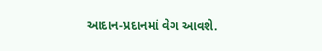આદાન-પ્રદાનમાં વેગ આવશે.